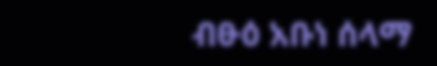ብፁዕ አቡነ ሰላማ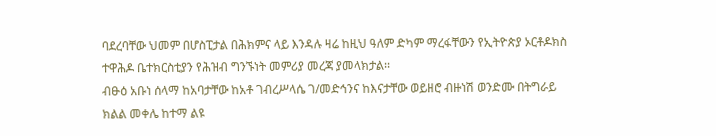ባደረባቸው ህመም በሆስፒታል በሕክምና ላይ እንዳሉ ዛሬ ከዚህ ዓለም ድካም ማረፋቸውን የኢትዮጵያ ኦርቶዶክስ ተዋሕዶ ቤተክርስቲያን የሕዝብ ግንኙነት መምሪያ መረጃ ያመላክታል፡፡
ብፁዕ አቡነ ሰላማ ከአባታቸው ከአቶ ገብረሥላሴ ገ/መድኅንና ከእናታቸው ወይዘሮ ብዙነሽ ወንድሙ በትግራይ ክልል መቀሌ ከተማ ልዩ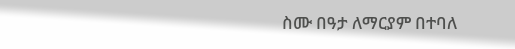ስሙ በዓታ ለማርያም በተባለ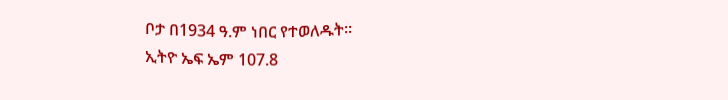ቦታ በ1934 ዓ.ም ነበር የተወለዱት።
ኢትዮ ኤፍ ኤም 107.8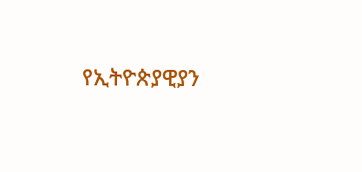የኢትዮጵያዊያን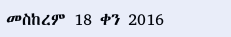መስከረም 18 ቀን 2016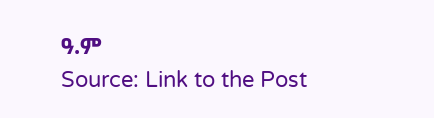ዓ.ም
Source: Link to the Post